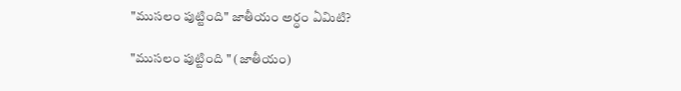"ముసలం పుట్టింది" జాతీయం అర్ధం ఏమిటి?

"ముసలం పుట్టింది " (జాతీయం)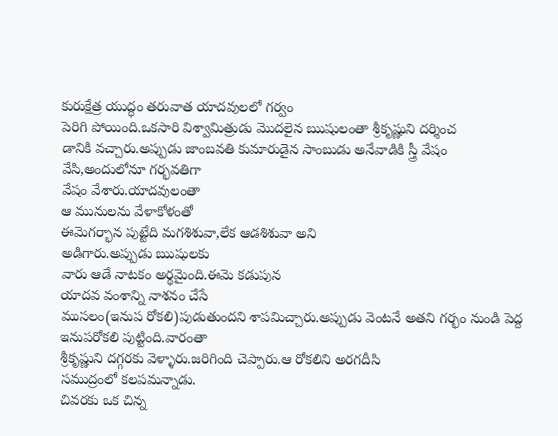కురుక్షేత్ర యుద్ధం తరువాత యాదవులలో గర్వం
పెరిగి పోయింది.ఒకసారి విశ్వామిత్రుడు మొదలైన ఋషులంతా శ్రీకృష్ణుని దర్శించ
డానికి వచ్చారు.అప్పుడు జాంబవతి కుమారుడైన సాంబుడు అనేవాడికి స్త్రీ వేషం
వేసి,అందులోనూ గర్భవతిగా
వేషం వేశారు.యాదవులంతా
ఆ మునులను వేళాకోళంతో
ఈమెగర్భాన పుట్టేది మగశిశువా,లేక ఆడశిశువా అని
అడిగారు.అప్పుడు ఋషులకు
వారు ఆడే నాటకం అర్థమైంది.ఈమె కడుపున
యాదవ వంశాన్ని నాశనం చేసే
ముసలం(ఇనుప రోకలి)పుడుతుందని శాపమిచ్చారు.అప్పుడు వెంటనే అతని గర్భం నుండి పెద్ద
ఇనుపరోకలి పుట్టింది.వారంతా
శ్రీకృష్ణుని దగ్గరకు వెళ్ళారు.జరిగింది చెప్పారు.ఆ రోకలిని అరగదీసి
సముద్రంలో కలపమన్నాడు.
చివరకు ఒక చిన్న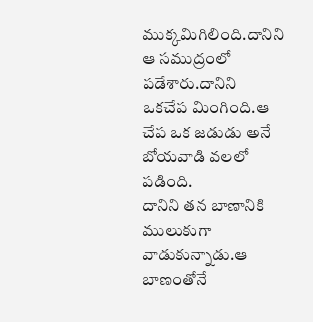ముక్కమిగిలింది.దానిని ఆ సముద్రంలో పడేశారు.దానిని
ఒకచేప మింగింది.ఆ చేప ఒక జడుడు అనే
బోయవాడి వలలో పడింది.
దానిని తన బాణానికి
ములుకుగా వాడుకున్నాడు.ఆ బాణంతోనే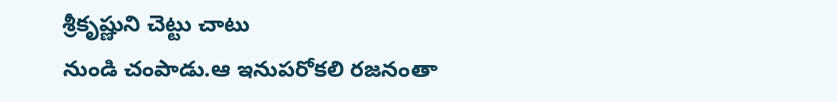శ్రీకృష్ణుని చెట్టు చాటు
నుండి చంపాడు.ఆ ఇనుపరోకలి రజనంతా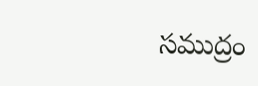సముద్రం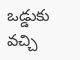ఒడ్డుకు వచ్చి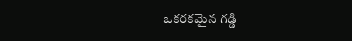ఒకరకమైన గడ్డి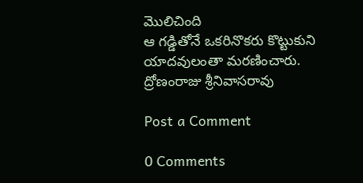మొలిచింది
ఆ గడ్డితోనే ఒకరినొకరు కొట్టుకుని
యాదవులంతా మరణించారు.
ద్రోణంరాజు శ్రీనివాసరావు

Post a Comment

0 Comments